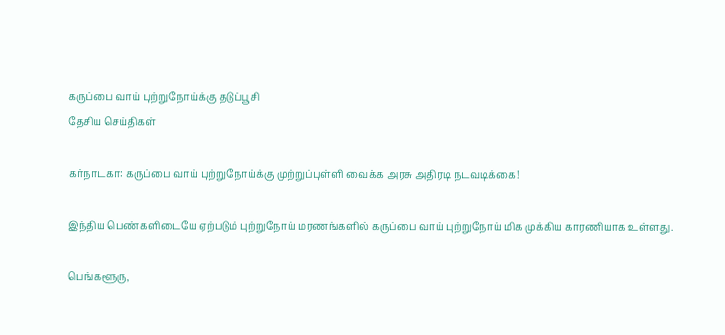கருப்பை வாய் புற்றுநோய்க்கு தடுப்பூசி
தேசிய செய்திகள்

கர்நாடகா: கருப்பை வாய் புற்றுநோய்க்கு முற்றுப்புள்ளி வைக்க அரசு அதிரடி நடவடிக்கை!

இந்திய பெண்களிடையே ஏற்படும் புற்றுநோய் மரணங்களில் கருப்பை வாய் புற்றுநோய் மிக முக்கிய காரணியாக உள்ளது.

பெங்களூரு,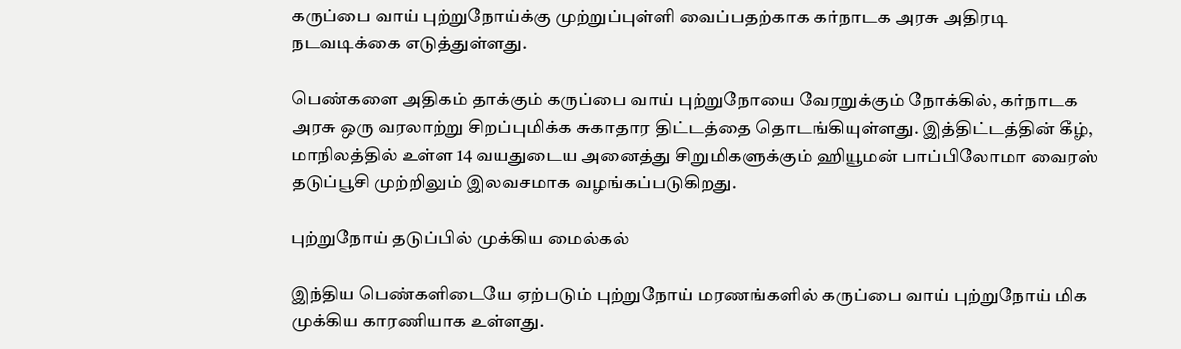கருப்பை வாய் புற்றுநோய்க்கு முற்றுப்புள்ளி வைப்பதற்காக கர்நாடக அரசு அதிரடி நடவடிக்கை எடுத்துள்ளது.

பெண்களை அதிகம் தாக்கும் கருப்பை வாய் புற்றுநோயை வேரறுக்கும் நோக்கில், கர்நாடக அரசு ஒரு வரலாற்று சிறப்புமிக்க சுகாதார திட்டத்தை தொடங்கியுள்ளது. இத்திட்டத்தின் கீழ், மாநிலத்தில் உள்ள 14 வயதுடைய அனைத்து சிறுமிகளுக்கும் ஹியூமன் பாப்பிலோமா வைரஸ் தடுப்பூசி முற்றிலும் இலவசமாக வழங்கப்படுகிறது.

புற்றுநோய் தடுப்பில் முக்கிய மைல்கல்

இந்திய பெண்களிடையே ஏற்படும் புற்றுநோய் மரணங்களில் கருப்பை வாய் புற்றுநோய் மிக முக்கிய காரணியாக உள்ளது.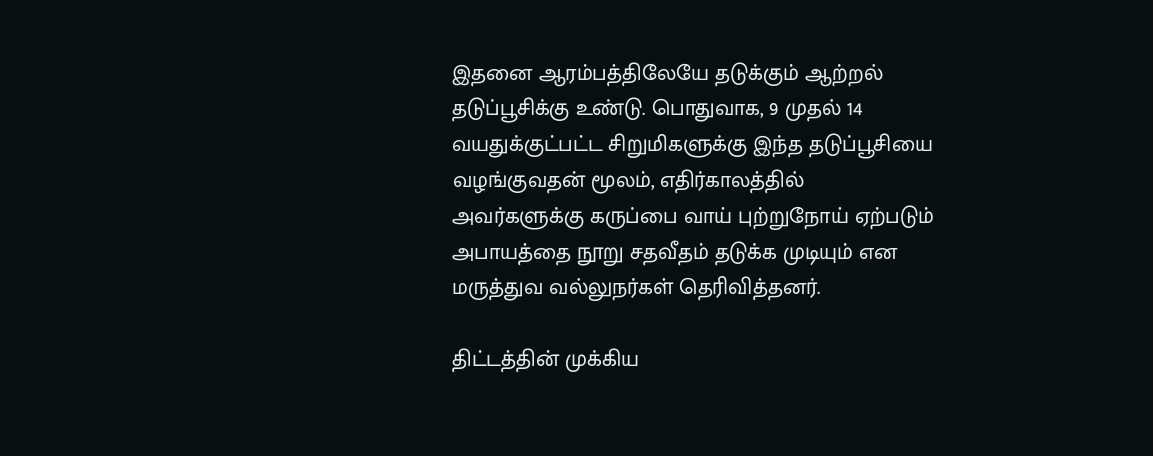இதனை ஆரம்பத்திலேயே தடுக்கும் ஆற்றல் தடுப்பூசிக்கு உண்டு. பொதுவாக, 9 முதல் 14 வயதுக்குட்பட்ட சிறுமிகளுக்கு இந்த தடுப்பூசியை வழங்குவதன் மூலம், எதிர்காலத்தில் அவர்களுக்கு கருப்பை வாய் புற்றுநோய் ஏற்படும் அபாயத்தை நூறு சதவீதம் தடுக்க முடியும் என மருத்துவ வல்லுநர்கள் தெரிவித்தனர்.

திட்டத்தின் முக்கிய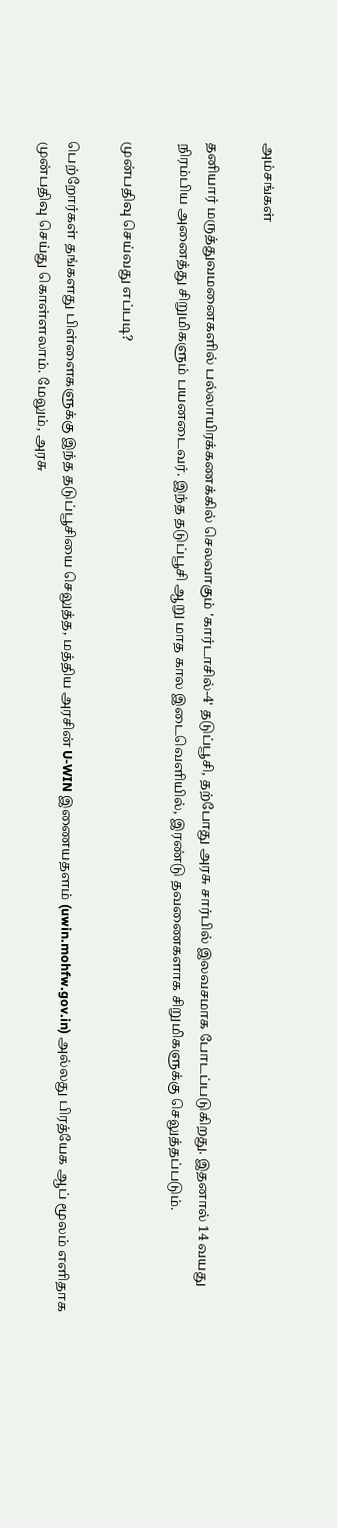அம்சங்கள்

தனியார் மருத்துவமனைகளில் பல்லாயிரக்கணக்கில் செலவாகும் 'கார்டாசில்-4' தடுப்பூசி, தற்போது அரசு சார்பில் இலவசமாக போடப்படுகிறது. இதனால் 14 வயது நிரம்பிய அனைத்து சிறுமிகளும் பயனடைவர். இந்த தடுப்பூசி ஆறு மாத கால இடைவெளியில், இரண்டு தவணைகளாக சிறுமிகளுக்கு செலுத்தப்படும்.

முன்பதிவு செய்வது எப்படி?

பெற்றோர்கள் தங்களது பிள்ளைகளுக்கு இந்த தடுப்பூசியை செலுத்த, மத்திய அரசின் U-WIN இணையதளம் (uwin.mohfw.gov.in) அல்லது பிரத்யேக ஆப் மூலம் எளிதாக முன்பதிவு செய்து கொள்ளலாம். மேலும், அரசு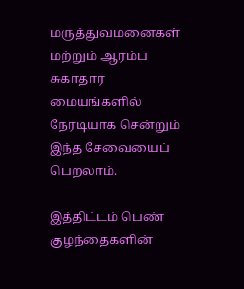மருத்துவமனைகள் மற்றும் ஆரம்ப சுகாதார மையங்களில் நேரடியாக சென்றும் இந்த சேவையைப் பெறலாம்.

இத்திட்டம் பெண் குழந்தைகளின்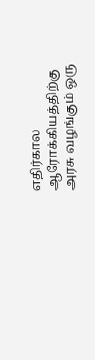எதிர்கால ஆரோக்கியத்திற்கு அரசு வழங்கும் ஒரு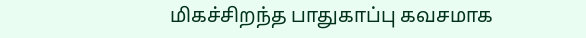மிகச்சிறந்த பாதுகாப்பு கவசமாக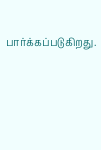பார்க்கப்படுகிறது.